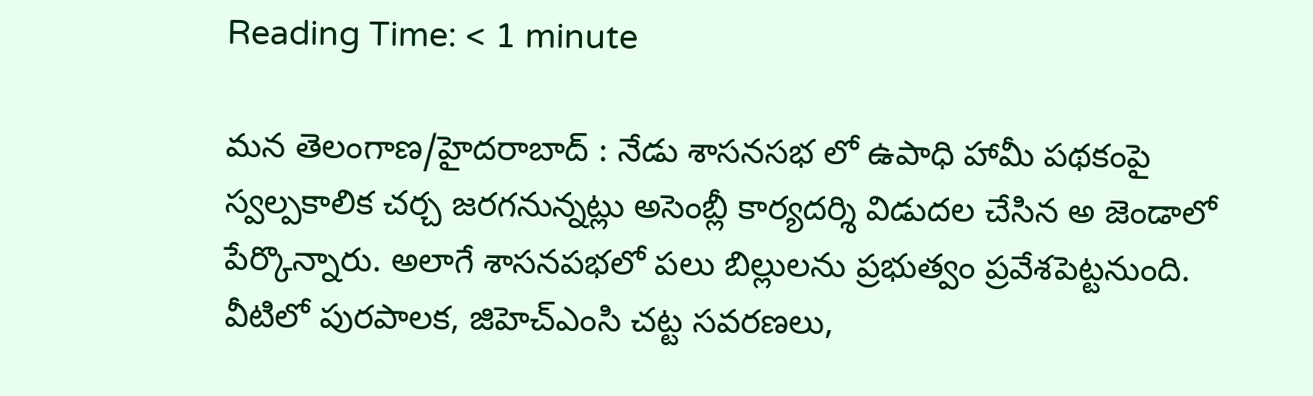Reading Time: < 1 minute

మన తెలంగాణ/హైదరాబాద్ : నేడు శాసనసభ లో ఉపాధి హామీ పథకంపై స్వల్పకాలిక చర్చ జరగనున్నట్లు అసెంబ్లీ కార్యదర్శి విడుదల చేసిన అ జెండాలో పేర్కొన్నారు. అలాగే శాసనపభలో పలు బిల్లులను ప్రభుత్వం ప్రవేశపెట్టనుంది. వీటిలో పురపాలక, జిహెచ్‌ఎంసి చట్ట సవరణలు,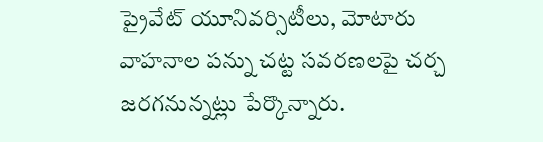ప్రైవేట్ యూనివర్సిటీలు, మోటారు వాహనాల పన్ను చట్ట సవరణలపై చర్చ జరగనున్నట్లు పేర్కొన్నారు.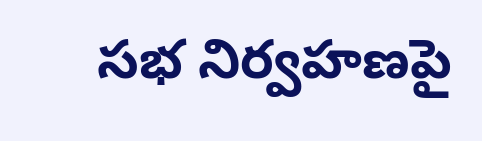సభ నిర్వహణపై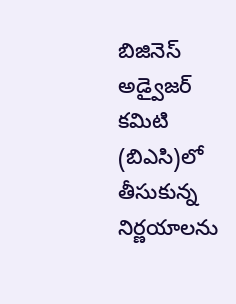బిజినెస్ అడ్వైజర్ కమిటి (బిఎసి)లో తీసుకున్న నిర్ణయాలను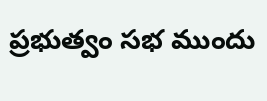ప్రభుత్వం సభ ముందు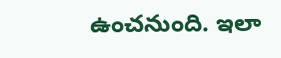ఉంచనుంది. ఇలా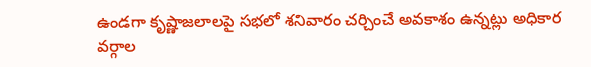ఉండగా కృష్ణాజలాలపై సభలో శనివారం చర్చించే అవకాశం ఉన్నట్లు అధికార వర్గాల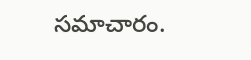సమాచారం.